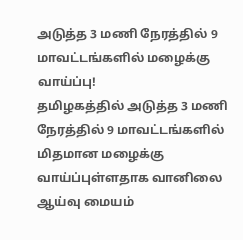அடுத்த 3 மணி நேரத்தில் 9 மாவட்டங்களில் மழைக்கு வாய்ப்பு!
தமிழகத்தில் அடுத்த 3 மணி நேரத்தில் 9 மாவட்டங்களில் மிதமான மழைக்கு வாய்ப்புள்ளதாக வானிலை ஆய்வு மையம்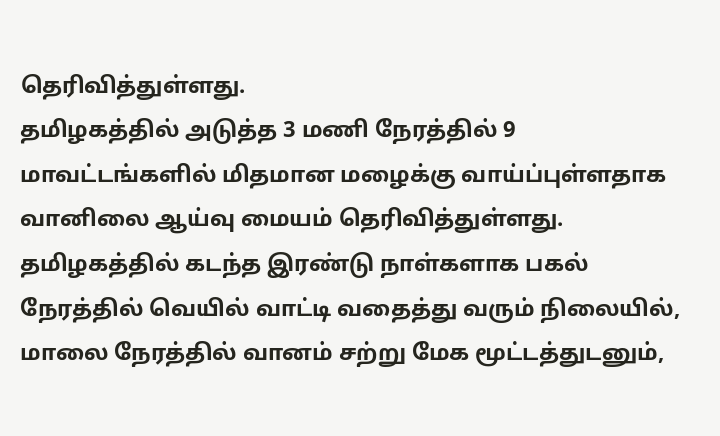தெரிவித்துள்ளது.
தமிழகத்தில் அடுத்த 3 மணி நேரத்தில் 9 மாவட்டங்களில் மிதமான மழைக்கு வாய்ப்புள்ளதாக வானிலை ஆய்வு மையம் தெரிவித்துள்ளது.
தமிழகத்தில் கடந்த இரண்டு நாள்களாக பகல் நேரத்தில் வெயில் வாட்டி வதைத்து வரும் நிலையில், மாலை நேரத்தில் வானம் சற்று மேக மூட்டத்துடனும்,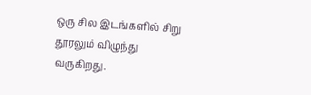ஒரு சில இடங்களில் சிறு தூரலும் விழுந்து வருகிறது.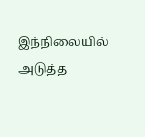இந்நிலையில் அடுத்த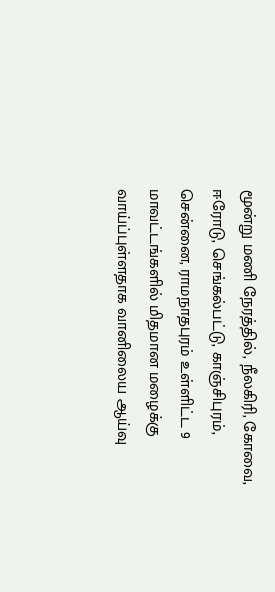மூன்று மணி நேரத்தில், நீலகிரி, கோவை, ஈரோடு, செங்கல்பட்டு, காஞ்சிபுரம், சென்னை, ராமநாதபுரம் உள்ளிட்ட 9 மாவட்டங்களில் மிதமான மழைக்கு வாய்ப்புள்ளதாக வானிலைய ஆய்வு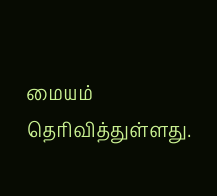மையம் தெரிவித்துள்ளது.